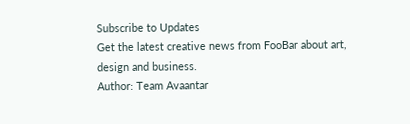Subscribe to Updates
Get the latest creative news from FooBar about art, design and business.
Author: Team Avaantar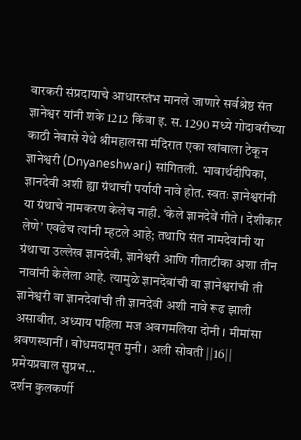वारकरी संप्रदायाचे आधारस्तंभ मानले जाणारे सर्वश्रेष्ठ संत ज्ञानेश्वर यांनी शके 1212 किंवा इ. स. 1290 मध्ये गोदावरीच्या काठी नेवासे येथे श्रीमहालसा मंदिरात एका खांबाला टेकून ज्ञानेश्वरी (Dnyaneshwari) सांगितली. भावार्थदीपिका, ज्ञानदेवी अशी ह्या ग्रंथाची पर्यायी नावे होत. स्वतः ज्ञानेश्वरांनी या ग्रंथाचे नामकरण केलेच नाही. ‘केले ज्ञानदेवें गीते । देशीकार लेणे’ एवढेच त्यांनी म्हटले आहे; तथापि संत नामदेवांनी या ग्रंथाचा उल्लेख ज्ञानदेवी, ज्ञानेश्वरी आणि गीताटीका अशा तीन नावांनी केलेला आहे. त्यामुळे ज्ञानदेवांची वा ज्ञानेश्वरांची ती ज्ञानेश्वरी वा ज्ञानदेवांची ती ज्ञानदेवी अशी नावे रूढ झाली असावीत. अध्याय पहिला मज अवगमलिया दोनी । मीमांसा श्रवणस्थानीं । बोधमदामृत मुनी । अली सोवती ||16|| प्रमेयप्रवाल सुप्रभ…
दर्शन कुलकर्णी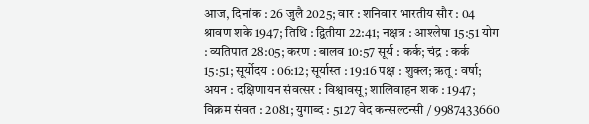आज, दिनांक : 26 जुलै 2025; वार : शनिवार भारतीय सौर : 04 श्रावण शके 1947; तिथि : द्वितीया 22:41; नक्षत्र : आश्लेषा 15:51 योग : व्यतिपात 28:05; करण : बालव 10:57 सूर्य : कर्क; चंद्र : कर्क 15:51; सूर्योदय : 06:12; सूर्यास्त : 19:16 पक्ष : शुक्ल; ऋतू : वर्षा; अयन : दक्षिणायन संवत्सर : विश्वावसू; शालिवाहन शक : 1947; विक्रम संवत : 2081; युगाब्द : 5127 वेद कन्सल्टन्सी / 9987433660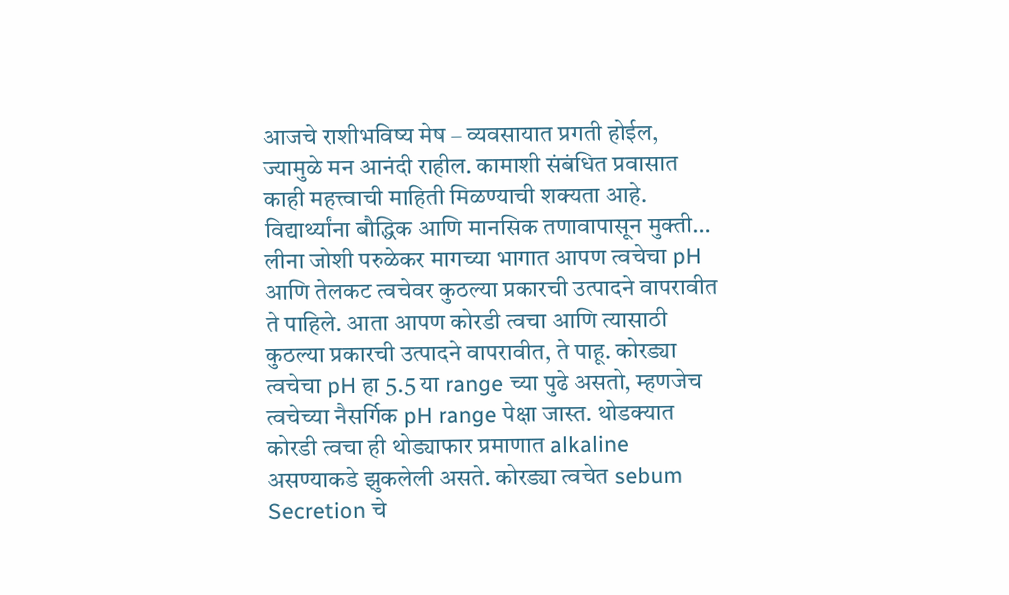आजचे राशीभविष्य मेष – व्यवसायात प्रगती होईल, ज्यामुळे मन आनंदी राहील. कामाशी संबंधित प्रवासात काही महत्त्वाची माहिती मिळण्याची शक्यता आहे. विद्यार्थ्यांना बौद्धिक आणि मानसिक तणावापासून मुक्ती…
लीना जोशी परुळेकर मागच्या भागात आपण त्वचेचा pH आणि तेलकट त्वचेवर कुठल्या प्रकारची उत्पादने वापरावीत ते पाहिले. आता आपण कोरडी त्वचा आणि त्यासाठी कुठल्या प्रकारची उत्पादने वापरावीत, ते पाहू. कोरड्या त्वचेचा pH हा 5.5 या range च्या पुढे असतो, म्हणजेच त्वचेच्या नैसर्गिक pH range पेक्षा जास्त. थोडक्यात कोरडी त्वचा ही थोड्याफार प्रमाणात alkaline असण्याकडे झुकलेली असते. कोरड्या त्वचेत sebum Secretion चे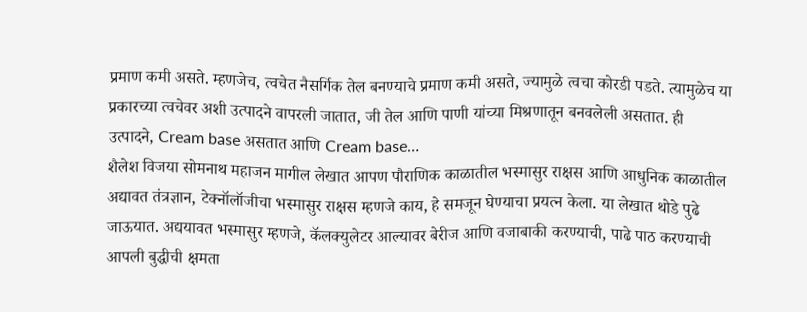प्रमाण कमी असते. म्हणजेच, त्वचेत नैसर्गिक तेल बनण्याचे प्रमाण कमी असते, ज्यामुळे त्वचा कोरडी पडते. त्यामुळेच या प्रकारच्या त्वचेवर अशी उत्पादने वापरली जातात, जी तेल आणि पाणी यांच्या मिश्रणातून बनवलेली असतात. ही उत्पादने, Cream base असतात आणि Cream base…
शैलेश विजया सोमनाथ महाजन मागील लेखात आपण पौराणिक काळातील भस्मासुर राक्षस आणि आधुनिक काळातील अद्यावत तंत्रज्ञान, टेक्नॉलॉजीचा भस्मासुर राक्षस म्हणजे काय, हे समजून घेण्याचा प्रयत्न केला. या लेखात थोडे पुढे जाऊयात. अद्ययावत भस्मासुर म्हणजे, कॅलक्युलेटर आल्यावर बेरीज आणि वजाबाकी करण्याची, पाढे पाठ करण्याची आपली बुद्धीची क्षमता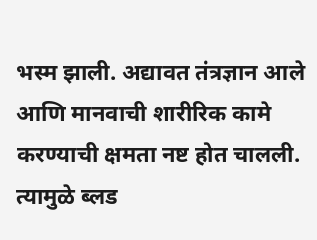भस्म झाली. अद्यावत तंत्रज्ञान आले आणि मानवाची शारीरिक कामे करण्याची क्षमता नष्ट होत चालली. त्यामुळे ब्लड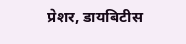प्रेशर, डायबिटीस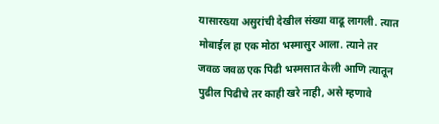यासारख्या असुरांची देखील संख्या वाढू लागली. त्यात मोबाईल हा एक मोठा भस्मासुर आला. त्याने तर जवळ जवळ एक पिढी भस्मसात केली आणि त्यातून पुढील पिढीचे तर काही खरे नाही, असे म्हणावे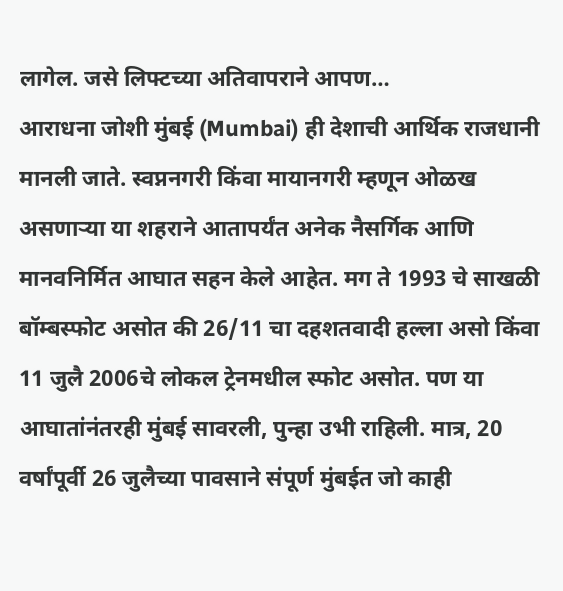लागेल. जसे लिफ्टच्या अतिवापराने आपण…
आराधना जोशी मुंबई (Mumbai) ही देशाची आर्थिक राजधानी मानली जाते. स्वप्ननगरी किंवा मायानगरी म्हणून ओळख असणाऱ्या या शहराने आतापर्यंत अनेक नैसर्गिक आणि मानवनिर्मित आघात सहन केले आहेत. मग ते 1993 चे साखळी बॉम्बस्फोट असोत की 26/11 चा दहशतवादी हल्ला असो किंवा 11 जुलै 2006चे लोकल ट्रेनमधील स्फोट असोत. पण या आघातांनंतरही मुंबई सावरली, पुन्हा उभी राहिली. मात्र, 20 वर्षांपूर्वी 26 जुलैच्या पावसाने संपूर्ण मुंबईत जो काही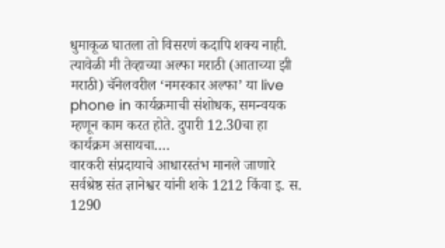धुमाकूळ घातला तो विसरणं कदापि शक्य नाही. त्यावेळी मी तेव्हाच्या अल्फा मराठी (आताच्या झी मराठी) चॅनेलवरील ‘नमस्कार अल्फा’ या live phone in कार्यक्रमाची संशोधक, समन्वयक म्हणून काम करत होते. दुपारी 12.30चा हा कार्यक्रम असायचा.…
वारकरी संप्रदायाचे आधारस्तंभ मानले जाणारे सर्वश्रेष्ठ संत ज्ञानेश्वर यांनी शके 1212 किंवा इ. स. 1290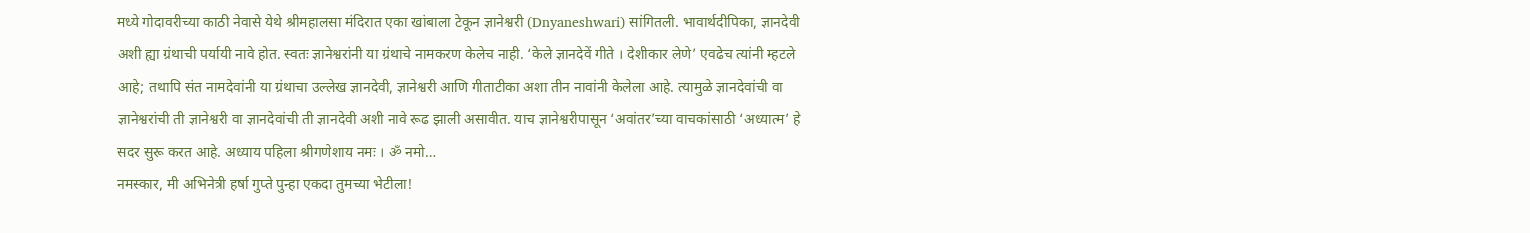मध्ये गोदावरीच्या काठी नेवासे येथे श्रीमहालसा मंदिरात एका खांबाला टेकून ज्ञानेश्वरी (Dnyaneshwari) सांगितली. भावार्थदीपिका, ज्ञानदेवी अशी ह्या ग्रंथाची पर्यायी नावे होत. स्वतः ज्ञानेश्वरांनी या ग्रंथाचे नामकरण केलेच नाही. ‘केले ज्ञानदेवें गीते । देशीकार लेणे’ एवढेच त्यांनी म्हटले आहे; तथापि संत नामदेवांनी या ग्रंथाचा उल्लेख ज्ञानदेवी, ज्ञानेश्वरी आणि गीताटीका अशा तीन नावांनी केलेला आहे. त्यामुळे ज्ञानदेवांची वा ज्ञानेश्वरांची ती ज्ञानेश्वरी वा ज्ञानदेवांची ती ज्ञानदेवी अशी नावे रूढ झाली असावीत. याच ज्ञानेश्वरीपासून ‘अवांतर’च्या वाचकांसाठी ‘अध्यात्म’ हे सदर सुरू करत आहे. अध्याय पहिला श्रीगणेशाय नमः । ॐ नमो…
नमस्कार, मी अभिनेत्री हर्षा गुप्ते पुन्हा एकदा तुमच्या भेटीला!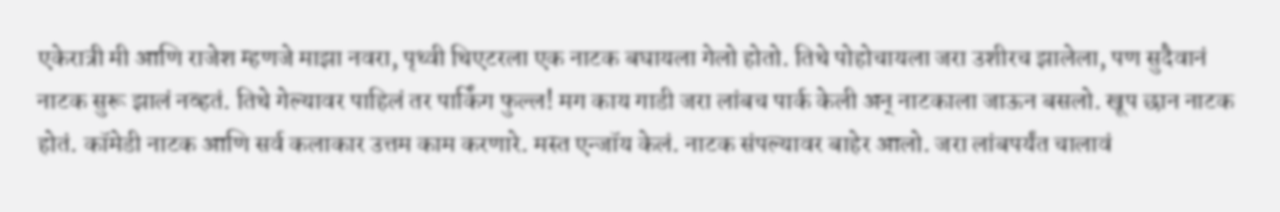एकेरात्री मी आणि राजेश म्हणजे माझा नवरा, पृथ्वी थिएटरला एक नाटक बघायला गेलो होतो. तिथे पोहोचायला जरा उशीरच झालेला, पण सुदैवानं नाटक सुरू झालं नव्हतं. तिथे गेल्यावर पाहिलं तर पार्किंग फुल्ल! मग काय गाडी जरा लांबच पार्क केली अन् नाटकाला जाऊन बसलो. खूप छान नाटक होतं. कॉमेडी नाटक आणि सर्व कलाकार उत्तम काम करणारे. मस्त एन्जॉय केलं. नाटक संपल्यावर बाहेर आलो. जरा लांबपर्यंत चालावं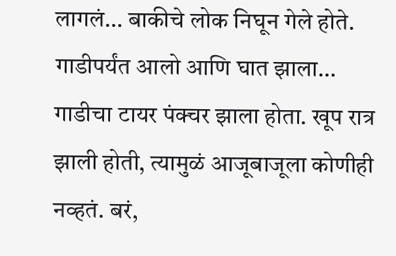लागलं… बाकीचे लोक निघून गेले होते. गाडीपर्यंत आलो आणि घात झाला… गाडीचा टायर पंक्चर झाला होता. खूप रात्र झाली होती, त्यामुळं आजूबाजूला कोणीही नव्हतं. बरं,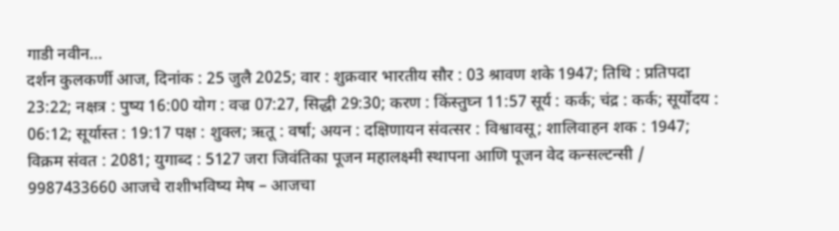गाडी नवीन…
दर्शन कुलकर्णी आज, दिनांक : 25 जुलै 2025; वार : शुक्रवार भारतीय सौर : 03 श्रावण शके 1947; तिथि : प्रतिपदा 23:22; नक्षत्र : पुष्य 16:00 योग : वज्र 07:27, सिद्धी 29:30; करण : किंस्तुघ्न 11:57 सूर्य : कर्क; चंद्र : कर्क; सूर्योदय : 06:12; सूर्यास्त : 19:17 पक्ष : शुक्ल; ऋतू : वर्षा; अयन : दक्षिणायन संवत्सर : विश्वावसू; शालिवाहन शक : 1947; विक्रम संवत : 2081; युगाब्द : 5127 जरा जिवंतिका पूजन महालक्ष्मी स्थापना आणि पूजन वेद कन्सल्टन्सी / 9987433660 आजचे राशीभविष्य मेष – आजचा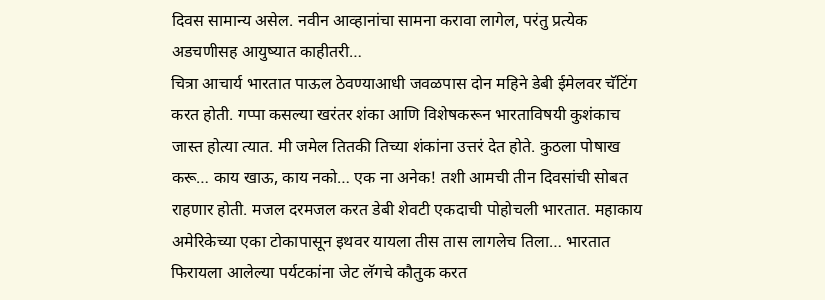दिवस सामान्य असेल. नवीन आव्हानांचा सामना करावा लागेल, परंतु प्रत्येक अडचणीसह आयुष्यात काहीतरी…
चित्रा आचार्य भारतात पाऊल ठेवण्याआधी जवळपास दोन महिने डेबी ईमेलवर चॅटिंग करत होती. गप्पा कसल्या खरंतर शंका आणि विशेषकरून भारताविषयी कुशंकाच जास्त होत्या त्यात. मी जमेल तितकी तिच्या शंकांना उत्तरं देत होते. कुठला पोषाख करू… काय खाऊ, काय नको… एक ना अनेक! तशी आमची तीन दिवसांची सोबत राहणार होती. मजल दरमजल करत डेबी शेवटी एकदाची पोहोचली भारतात. महाकाय अमेरिकेच्या एका टोकापासून इथवर यायला तीस तास लागलेच तिला… भारतात फिरायला आलेल्या पर्यटकांना जेट लॅगचे कौतुक करत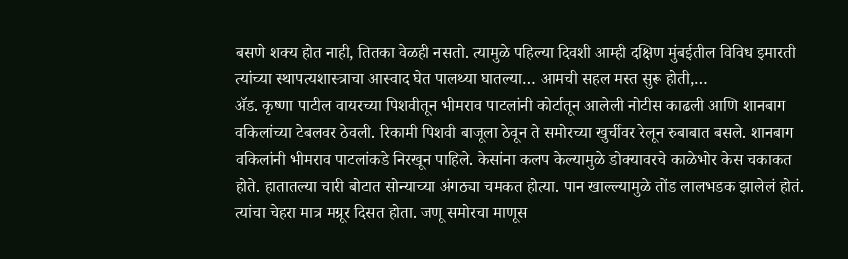बसणे शक्य होत नाही, तितका वेळही नसतो. त्यामुळे पहिल्या दिवशी आम्ही दक्षिण मुंबईतील विविध इमारती त्यांच्या स्थापत्यशास्त्राचा आस्वाद घेत पालथ्या घातल्या… आमची सहल मस्त सुरू होती,…
ॲड. कृष्णा पाटील वायरच्या पिशवीतून भीमराव पाटलांनी कोर्टातून आलेली नोटीस काढली आणि शानबाग वकिलांच्या टेबलवर ठेवली. रिकामी पिशवी बाजूला ठेवून ते समोरच्या खुर्चीवर रेलून रुबाबात बसले. शानबाग वकिलांनी भीमराव पाटलांकडे निरखून पाहिले. केसांना कलप केल्यामुळे डोक्यावरचे काळेभोर केस चकाकत होते. हातातल्या चारी बोटात सोन्याच्या अंगठ्या चमकत होत्या. पान खाल्ल्यामुळे तोंड लालभडक झालेलं होतं. त्यांचा चेहरा मात्र मग्रूर दिसत होता. जणू समोरचा माणूस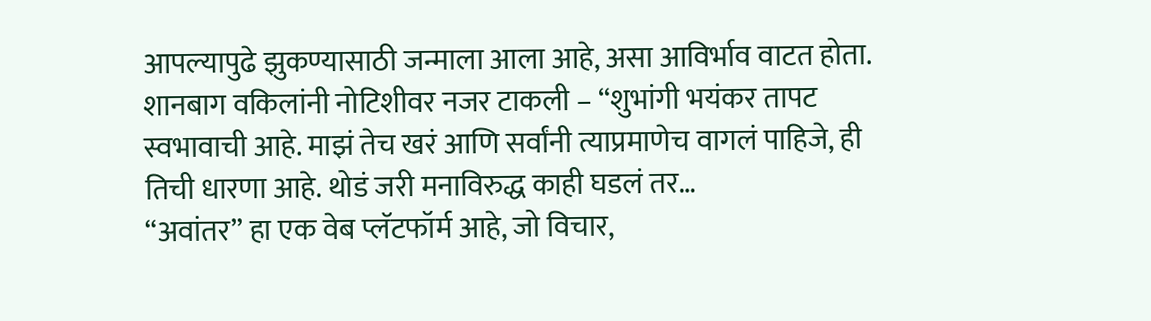आपल्यापुढे झुकण्यासाठी जन्माला आला आहे, असा आविर्भाव वाटत होता. शानबाग वकिलांनी नोटिशीवर नजर टाकली – “शुभांगी भयंकर तापट स्वभावाची आहे. माझं तेच खरं आणि सर्वांनी त्याप्रमाणेच वागलं पाहिजे, ही तिची धारणा आहे. थोडं जरी मनाविरुद्ध काही घडलं तर…
“अवांतर” हा एक वेब प्लॅटफॉर्म आहे, जो विचार,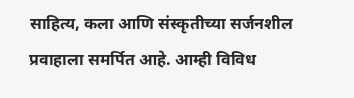साहित्य, कला आणि संस्कृतीच्या सर्जनशील प्रवाहाला समर्पित आहे. आम्ही विविध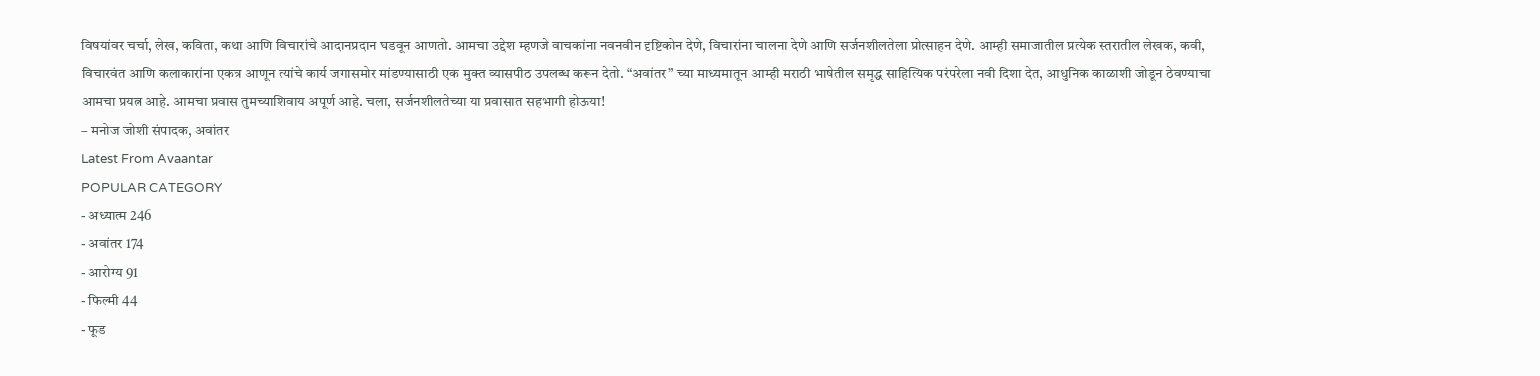विषयांवर चर्चा, लेख, कविता, कथा आणि विचारांचे आदानप्रदान घडवून आणतो. आमचा उद्देश म्हणजे वाचकांना नवनवीन दृष्टिकोन देणे, विचारांना चालना देणे आणि सर्जनशीलतेला प्रोत्साहन देणे. आम्ही समाजातील प्रत्येक स्तरातील लेखक, कवी, विचारवंत आणि कलाकारांना एकत्र आणून त्यांचे कार्य जगासमोर मांडण्यासाठी एक मुक्त व्यासपीठ उपलब्ध करून देतो. “अवांतर” च्या माध्यमातून आम्ही मराठी भाषेतील समृद्ध साहित्यिक परंपरेला नवी दिशा देत, आधुनिक काळाशी जोडून ठेवण्याचा आमचा प्रयत्न आहे. आमचा प्रवास तुमच्याशिवाय अपूर्ण आहे. चला, सर्जनशीलतेच्या या प्रवासात सहभागी होऊया!
– मनोज जोशी संपादक, अवांतर
Latest From Avaantar
POPULAR CATEGORY
- अध्यात्म 246
- अवांतर 174
- आरोग्य 91
- फिल्मी 44
- फूड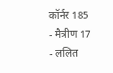कॉर्नर 185
- मैत्रीण 17
- ललित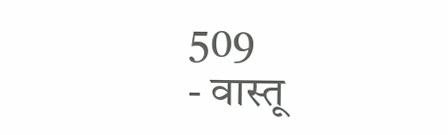509
- वास्तू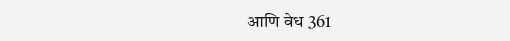आणि वेध 361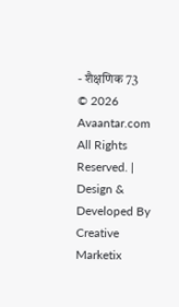- शैक्षणिक 73
© 2026 Avaantar.com All Rights Reserved. | Design & Developed By Creative Marketix